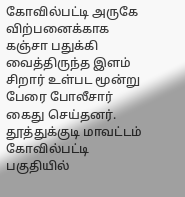கோவில்பட்டி அருகே விற்பனைக்காக கஞ்சா பதுக்கி வைத்திருந்த இளம் சிறார் உள்பட மூன்று பேரை போலீசார் கைது செய்தனர். தூத்துக்குடி மாவட்டம் கோவில்பட்டி பகுதியில்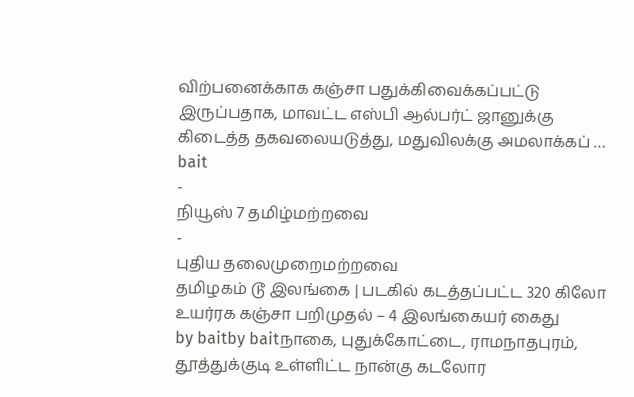விற்பனைக்காக கஞ்சா பதுக்கிவைக்கப்பட்டு இருப்பதாக, மாவட்ட எஸ்பி ஆல்பர்ட் ஜானுக்கு கிடைத்த தகவலையடுத்து, மதுவிலக்கு அமலாக்கப் …
bait
-
நியூஸ் 7 தமிழ்மற்றவை
-
புதிய தலைமுறைமற்றவை
தமிழகம் டூ இலங்கை | படகில் கடத்தப்பட்ட 320 கிலோ உயர்ரக கஞ்சா பறிமுதல் – 4 இலங்கையர் கைது
by baitby baitநாகை, புதுக்கோட்டை, ராமநாதபுரம், தூத்துக்குடி உள்ளிட்ட நான்கு கடலோர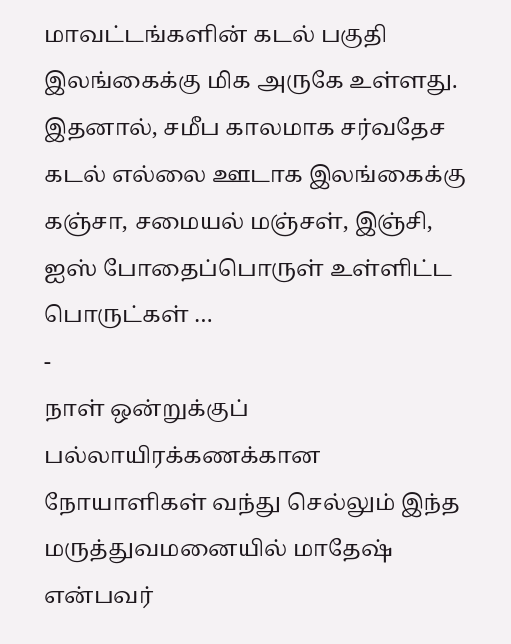மாவட்டங்களின் கடல் பகுதி இலங்கைக்கு மிக அருகே உள்ளது. இதனால், சமீப காலமாக சர்வதேச கடல் எல்லை ஊடாக இலங்கைக்கு கஞ்சா, சமையல் மஞ்சள், இஞ்சி, ஐஸ் போதைப்பொருள் உள்ளிட்ட பொருட்கள் …
-
நாள் ஒன்றுக்குப் பல்லாயிரக்கணக்கான நோயாளிகள் வந்து செல்லும் இந்த மருத்துவமனையில் மாதேஷ் என்பவர்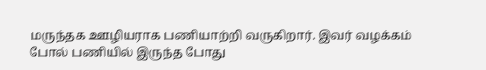மருந்தக ஊழியராக பணியாற்றி வருகிறார். இவர் வழக்கம் போல் பணியில் இருந்த போது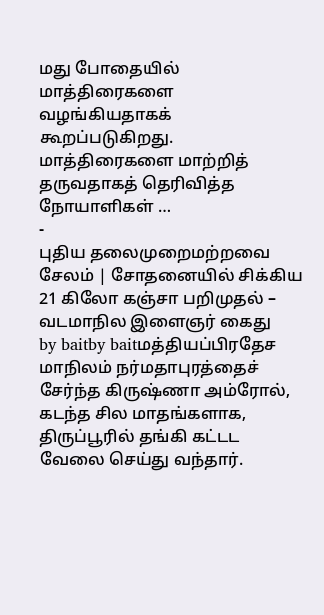மது போதையில் மாத்திரைகளை வழங்கியதாகக் கூறப்படுகிறது. மாத்திரைகளை மாற்றித் தருவதாகத் தெரிவித்த நோயாளிகள் …
-
புதிய தலைமுறைமற்றவை
சேலம் | சோதனையில் சிக்கிய 21 கிலோ கஞ்சா பறிமுதல் – வடமாநில இளைஞர் கைது
by baitby baitமத்தியப்பிரதேச மாநிலம் நர்மதாபுரத்தைச் சேர்ந்த கிருஷ்ணா அம்ரோல், கடந்த சில மாதங்களாக, திருப்பூரில் தங்கி கட்டட வேலை செய்து வந்தார்.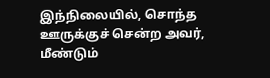இந்நிலையில், சொந்த ஊருக்குச் சென்ற அவர், மீண்டும்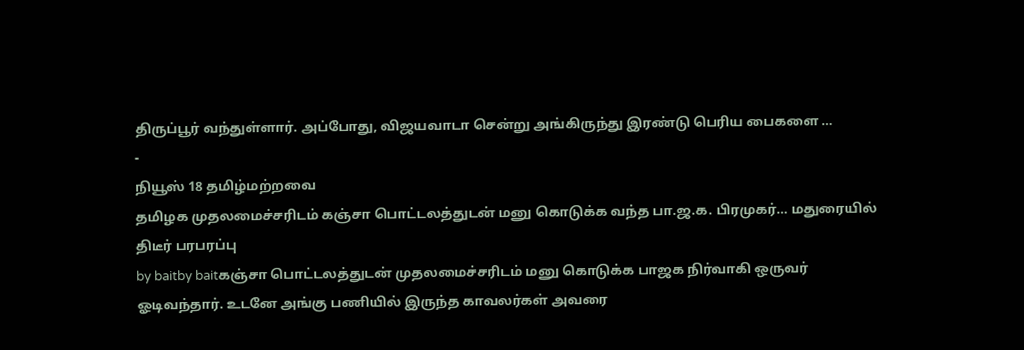திருப்பூர் வந்துள்ளார். அப்போது, விஜயவாடா சென்று அங்கிருந்து இரண்டு பெரிய பைகளை …
-
நியூஸ் 18 தமிழ்மற்றவை
தமிழக முதலமைச்சரிடம் கஞ்சா பொட்டலத்துடன் மனு கொடுக்க வந்த பா.ஜ.க. பிரமுகர்… மதுரையில் திடீர் பரபரப்பு
by baitby baitகஞ்சா பொட்டலத்துடன் முதலமைச்சரிடம் மனு கொடுக்க பாஜக நிர்வாகி ஒருவர் ஓடிவந்தார். உடனே அங்கு பணியில் இருந்த காவலர்கள் அவரை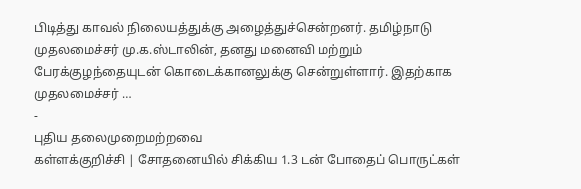பிடித்து காவல் நிலையத்துக்கு அழைத்துச்சென்றனர். தமிழ்நாடு முதலமைச்சர் மு.க.ஸ்டாலின், தனது மனைவி மற்றும் பேரக்குழந்தையுடன் கொடைக்கானலுக்கு சென்றுள்ளார். இதற்காக முதலமைச்சர் …
-
புதிய தலைமுறைமற்றவை
கள்ளக்குறிச்சி | சோதனையில் சிக்கிய 1.3 டன் போதைப் பொருட்கள்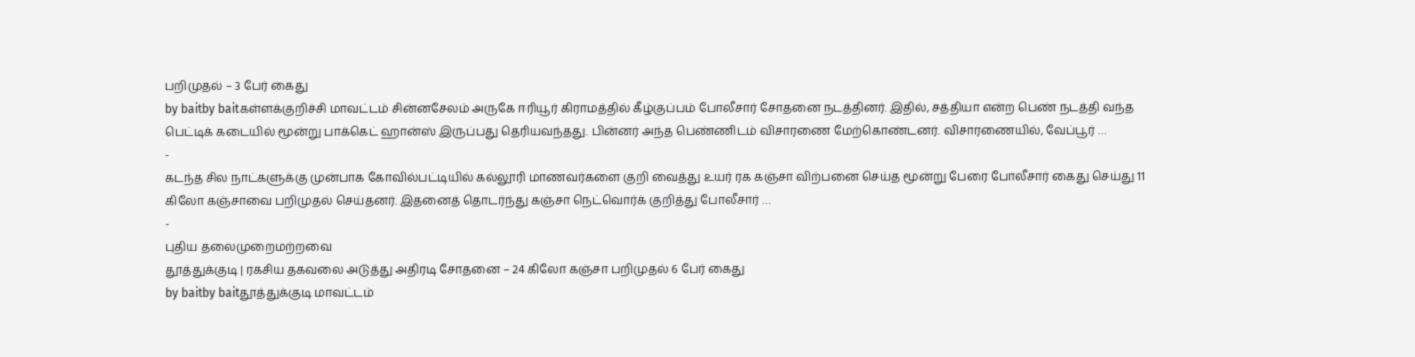பறிமுதல் – 3 பேர் கைது
by baitby baitகள்ளக்குறிச்சி மாவட்டம் சின்னசேலம் அருகே ஈரியூர் கிராமத்தில் கீழ்குப்பம் போலீசார் சோதனை நடத்தினர். இதில், சத்தியா என்ற பெண் நடத்தி வந்த பெட்டிக் கடையில் மூன்று பாக்கெட் ஹான்ஸ் இருப்பது தெரியவந்தது. பின்னர் அந்த பெண்ணிடம் விசாரணை மேற்கொண்டனர். விசாரணையில், வேப்பூர் …
-
கடந்த சில நாட்களுக்கு முன்பாக கோவில்பட்டியில் கல்லூரி மாணவர்களை குறி வைத்து உயர் ரக கஞ்சா விற்பனை செய்த மூன்று பேரை போலீசார் கைது செய்து 11 கிலோ கஞ்சாவை பறிமுதல் செய்தனர். இதனைத் தொடர்ந்து கஞ்சா நெட்வொர்க் குறித்து போலீசார் …
-
புதிய தலைமுறைமற்றவை
தூத்துக்குடி | ரகசிய தகவலை அடுத்து அதிரடி சோதனை – 24 கிலோ கஞ்சா பறிமுதல் 6 பேர் கைது
by baitby baitதூத்துக்குடி மாவட்டம்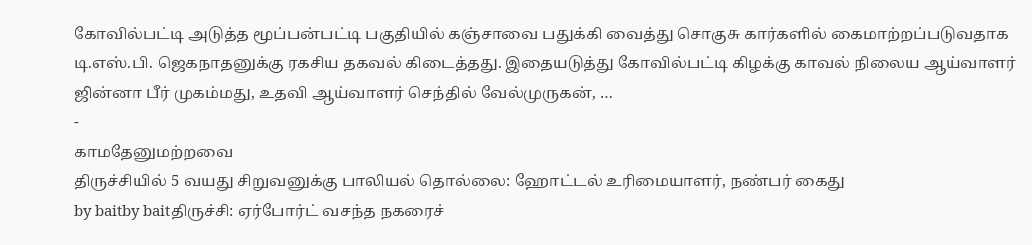கோவில்பட்டி அடுத்த மூப்பன்பட்டி பகுதியில் கஞ்சாவை பதுக்கி வைத்து சொகுசு கார்களில் கைமாற்றப்படுவதாக டி.எஸ்.பி. ஜெகநாதனுக்கு ரகசிய தகவல் கிடைத்தது. இதையடுத்து கோவில்பட்டி கிழக்கு காவல் நிலைய ஆய்வாளர் ஜின்னா பீர் முகம்மது, உதவி ஆய்வாளர் செந்தில் வேல்முருகன், …
-
காமதேனுமற்றவை
திருச்சியில் 5 வயது சிறுவனுக்கு பாலியல் தொல்லை: ஹோட்டல் உரிமையாளர், நண்பர் கைது
by baitby baitதிருச்சி: ஏர்போர்ட் வசந்த நகரைச்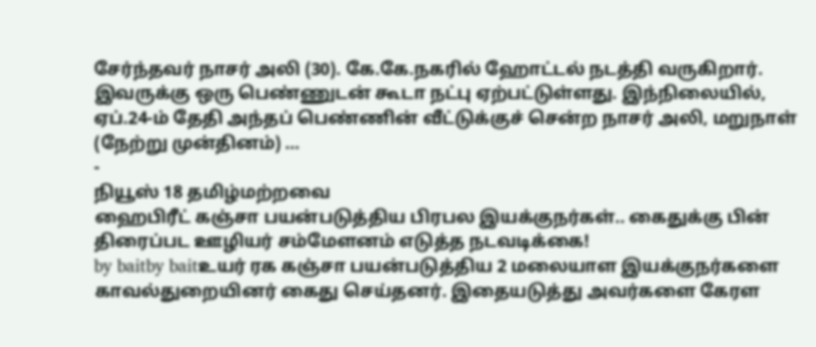சேர்ந்தவர் நாசர் அலி (30). கே.கே.நகரில் ஹோட்டல் நடத்தி வருகிறார். இவருக்கு ஒரு பெண்ணுடன் கூடா நட்பு ஏற்பட்டுள்ளது. இந்நிலையில், ஏப்.24-ம் தேதி அந்தப் பெண்ணின் வீட்டுக்குச் சென்ற நாசர் அலி, மறுநாள் (நேற்று முன்தினம்) …
-
நியூஸ் 18 தமிழ்மற்றவை
ஹைபிரீட் கஞ்சா பயன்படுத்திய பிரபல இயக்குநர்கள்.. கைதுக்கு பின் திரைப்பட ஊழியர் சம்மேளனம் எடுத்த நடவடிக்கை!
by baitby baitஉயர் ரக கஞ்சா பயன்படுத்திய 2 மலையாள இயக்குநர்களை காவல்துறையினர் கைது செய்தனர். இதையடுத்து அவர்களை கேரள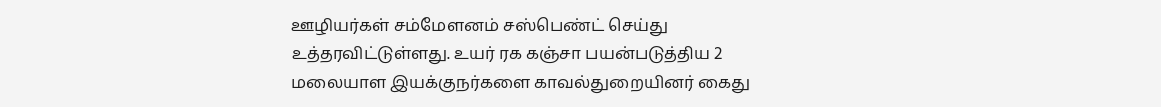ஊழியர்கள் சம்மேளனம் சஸ்பெண்ட் செய்து உத்தரவிட்டுள்ளது. உயர் ரக கஞ்சா பயன்படுத்திய 2 மலையாள இயக்குநர்களை காவல்துறையினர் கைது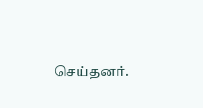செய்தனர்.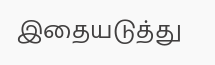இதையடுத்து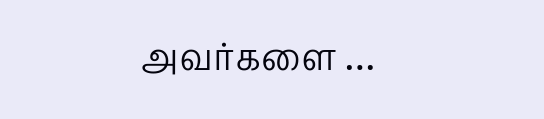அவர்களை …